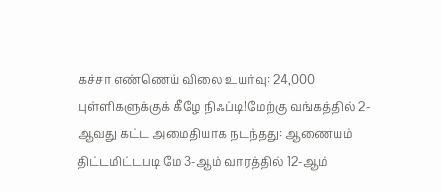கச்சா எண்ணெய் விலை உயர்வு: 24,000 புள்ளிகளுக்குக் கீழே நிஃப்டி!மேற்கு வங்கத்தில் 2-ஆவது கட்ட அமைதியாக நடந்தது: ஆணையம் திட்டமிட்டபடி மே 3-ஆம் வாரத்தில் 12-ஆம்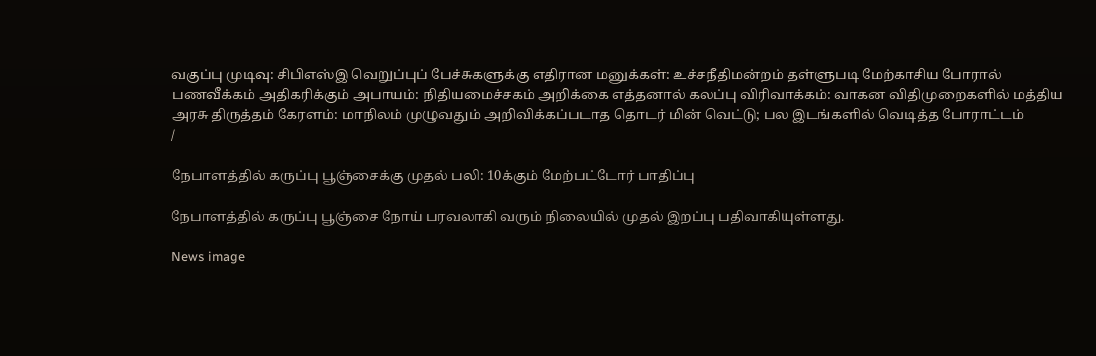வகுப்பு முடிவு: சிபிஎஸ்இ வெறுப்புப் பேச்சுகளுக்கு எதிரான மனுக்கள்: உச்சநீதிமன்றம் தள்ளுபடி மேற்காசிய போரால் பணவீக்கம் அதிகரிக்கும் அபாயம்: நிதியமைச்சகம் அறிக்கை எத்தனால் கலப்பு விரிவாக்கம்: வாகன விதிமுறைகளில் மத்திய அரசு திருத்தம் கேரளம்: மாநிலம் முழுவதும் அறிவிக்கப்படாத தொடர் மின் வெட்டு; பல இடங்களில் வெடித்த போராட்டம்
/

நேபாளத்தில் கருப்பு பூஞ்சைக்கு முதல் பலி: 10க்கும் மேற்பட்டோர் பாதிப்பு

நேபாளத்தில் கருப்பு பூஞ்சை நோய் பரவலாகி வரும் நிலையில் முதல் இறப்பு பதிவாகியுள்ளது.

News image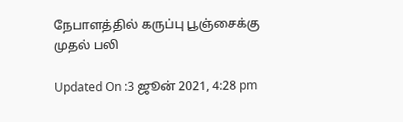நேபாளத்தில் கருப்பு பூஞ்சைக்கு முதல் பலி

Updated On :3 ஜூன் 2021, 4:28 pm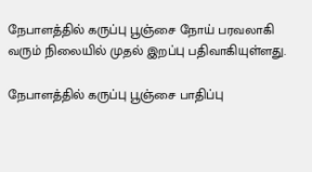நேபாளத்தில் கருப்பு பூஞ்சை நோய் பரவலாகி வரும் நிலையில் முதல் இறப்பு பதிவாகியுள்ளது.

நேபாளத்தில் கருப்பு பூஞ்சை பாதிப்பு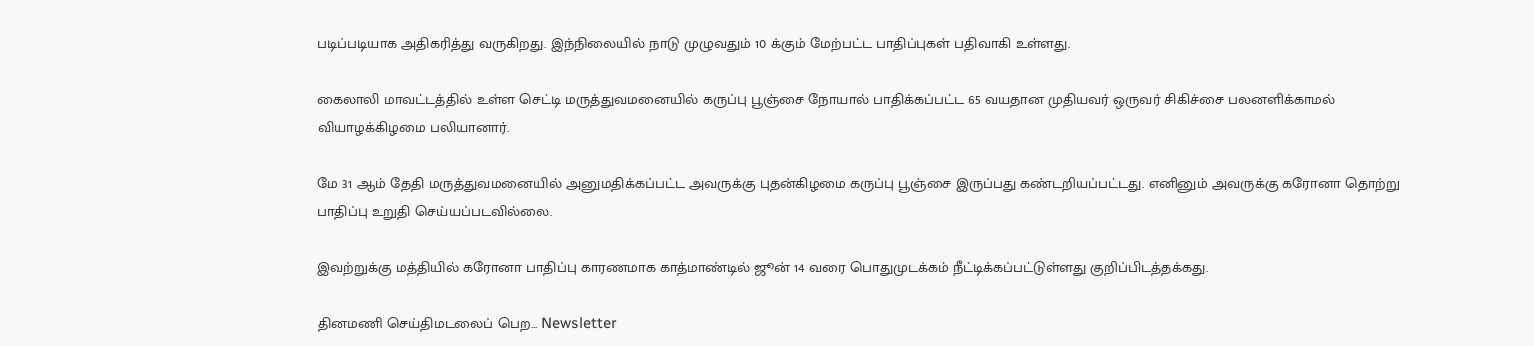படிப்படியாக அதிகரித்து வருகிறது. இந்நிலையில் நாடு முழுவதும் 10 க்கும் மேற்பட்ட பாதிப்புகள் பதிவாகி உள்ளது.

கைலாலி மாவட்டத்தில் உள்ள செட்டி மருத்துவமனையில் கருப்பு பூஞ்சை நோயால் பாதிக்கப்பட்ட 65 வயதான முதியவர் ஒருவர் சிகிச்சை பலனளிக்காமல் வியாழக்கிழமை பலியானார்.

மே 31 ஆம் தேதி மருத்துவமனையில் அனுமதிக்கப்பட்ட அவருக்கு புதன்கிழமை கருப்பு பூஞ்சை இருப்பது கண்டறியப்பட்டது. எனினும் அவருக்கு கரோனா தொற்று பாதிப்பு உறுதி செய்யப்படவில்லை.

இவற்றுக்கு மத்தியில் கரோனா பாதிப்பு காரணமாக காத்மாண்டில் ஜூன் 14 வரை பொதுமுடக்கம் நீட்டிக்கப்பட்டுள்ளது குறிப்பிடத்தக்கது.

தினமணி செய்திமடலைப் பெற... Newsletter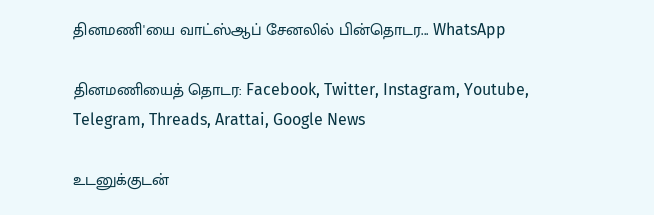தினமணி'யை வாட்ஸ்ஆப் சேனலில் பின்தொடர... WhatsApp

தினமணியைத் தொடர: Facebook, Twitter, Instagram, Youtube, Telegram, Threads, Arattai, Google News

உடனுக்குடன்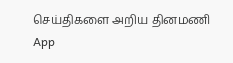செய்திகளை அறிய தினமணி App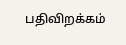பதிவிறக்கம்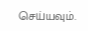செய்யவும்.